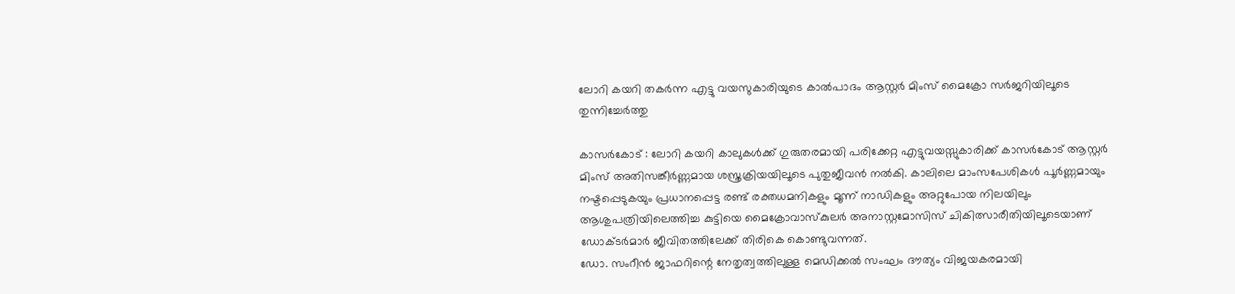ലോറി കയറി തകര്‍ന്ന എട്ടു വയസുകാരിയുടെ കാല്‍പാദം ആസ്റ്റര്‍ മിംസ് മൈക്രോ സര്‍ജറിയിലൂടെ തുന്നിച്ചേര്‍ത്തു

കാസര്‍കോട് : ലോറി കയറി കാലുകള്‍ക്ക് ഗുരുതരമായി പരിക്കേറ്റ എട്ടുവയസ്സുകാരിക്ക് കാസര്‍കോട് ആസ്റ്റര്‍ മിംസ് അതിസങ്കീര്‍ണ്ണമായ ശസ്ത്രക്രിയയിലൂടെ പുതുജീവന്‍ നല്‍കി. കാലിലെ മാംസപേശികള്‍ പൂര്‍ണ്ണമായും നഷ്ടപ്പെടുകയും പ്രധാനപ്പെട്ട രണ്ട് രക്തധമനികളും മൂന്ന് നാഡികളും അറ്റുപോയ നിലയിലും ആശുപത്രിയിലെത്തിച്ച കുട്ടിയെ മൈക്രോവാസ്‌കുലര്‍ അനാസ്റ്റമോസിസ് ചികിത്സാരീതിയിലൂടെയാണ് ഡോക്ടര്‍മാര്‍ ജീവിതത്തിലേക്ക് തിരികെ കൊണ്ടുവന്നത്.
ഡോ. സംറീന്‍ ജാഫറിന്റെ നേതൃത്വത്തിലുള്ള മെഡിക്കല്‍ സംഘം ദൗത്യം വിജയകരമായി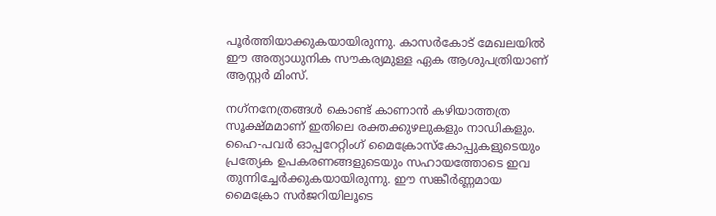പൂര്‍ത്തിയാക്കുകയായിരുന്നു. കാസര്‍കോട് മേഖലയില്‍ ഈ അത്യാധുനിക സൗകര്യമുള്ള ഏക ആശുപത്രിയാണ് ആസ്റ്റര്‍ മിംസ്.

നഗ്‌നനേത്രങ്ങള്‍ കൊണ്ട് കാണാന്‍ കഴിയാത്തത്ര സൂക്ഷ്മമാണ് ഇതിലെ രക്തക്കുഴലുകളും നാഡികളും. ഹൈ-പവര്‍ ഓപ്പറേറ്റിംഗ് മൈക്രോസ്‌കോപ്പുകളുടെയും പ്രത്യേക ഉപകരണങ്ങളുടെയും സഹായത്തോടെ ഇവ തുന്നിച്ചേര്‍ക്കുകയായിരുന്നു. ഈ സങ്കീര്‍ണ്ണമായ മൈക്രോ സര്‍ജറിയിലൂടെ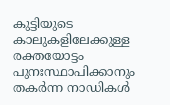കുട്ടിയുടെ കാലുകളിലേക്കുള്ള രക്തയോട്ടം പുനഃസ്ഥാപിക്കാനും തകര്‍ന്ന നാഡികള്‍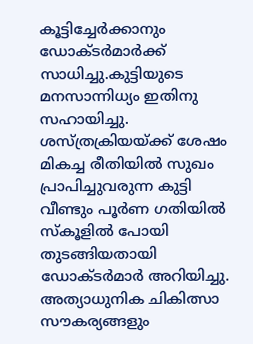കൂട്ടിച്ചേര്‍ക്കാനും ഡോക്ടര്‍മാര്‍ക്ക് സാധിച്ചു.കുട്ടിയുടെ മനസാന്നിധ്യം ഇതിനു സഹായിച്ചു.
ശസ്ത്രക്രിയയ്ക്ക് ശേഷം മികച്ച രീതിയില്‍ സുഖം പ്രാപിച്ചുവരുന്ന കുട്ടി വീണ്ടും പൂര്‍ണ ഗതിയില്‍ സ്‌കൂളില്‍ പോയി തുടങ്ങിയതായി ഡോക്ടര്‍മാര്‍ അറിയിച്ചു. അത്യാധുനിക ചികിത്സാ സൗകര്യങ്ങളും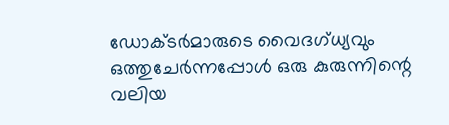ഡോക്ടര്‍മാരുടെ വൈദഗ്ധ്യവും ഒത്തുചേര്‍ന്നപ്പോള്‍ ഒരു കുരുന്നിന്റെ വലിയ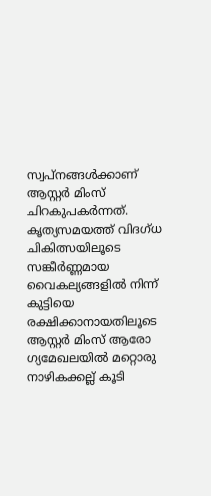സ്വപ്നങ്ങള്‍ക്കാണ് ആസ്റ്റര്‍ മിംസ് ചിറകുപകര്‍ന്നത്. കൃത്യസമയത്ത് വിദഗ്ധ ചികിത്സയിലൂടെ സങ്കീര്‍ണ്ണമായ വൈകല്യങ്ങളില്‍ നിന്ന് കുട്ടിയെ രക്ഷിക്കാനായതിലൂടെ ആസ്റ്റര്‍ മിംസ് ആരോ ഗ്യമേഖലയില്‍ മറ്റൊരു നാഴികക്കല്ല് കൂടി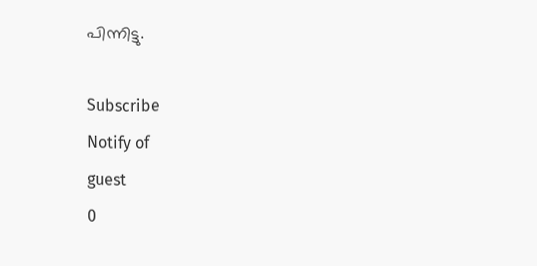പിന്നിട്ടു.

Subscribe
Notify of
guest
0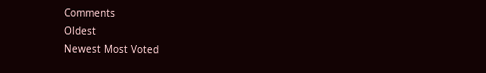Comments
Oldest
Newest Most Voted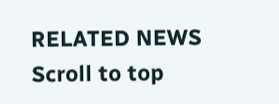RELATED NEWS
Scroll to top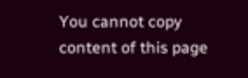You cannot copy content of this page